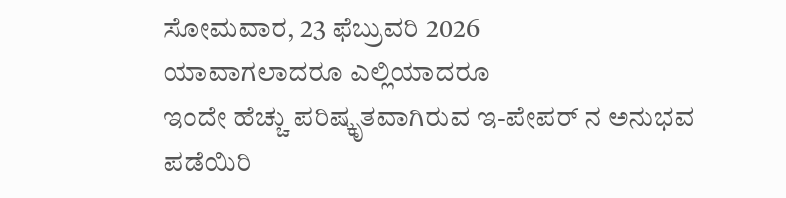ಸೋಮವಾರ, 23 ಫೆಬ್ರುವರಿ 2026
ಯಾವಾಗಲಾದರೂ ಎಲ್ಲಿಯಾದರೂ
ಇಂದೇ ಹೆಚ್ಚು ಪರಿಷ್ಕೃತವಾಗಿರುವ ಇ-ಪೇಪರ್ ನ ಅನುಭವ ಪಡೆಯಿರಿ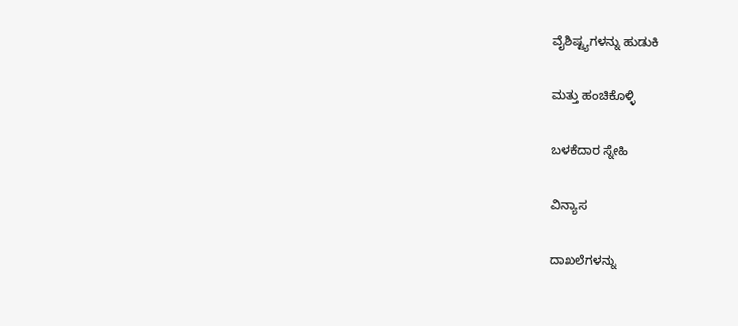ವೈಶಿಷ್ಟ್ಯಗಳನ್ನು ಹುಡುಕಿ

ಮತ್ತು ಹಂಚಿಕೊಳ್ಳಿ

ಬಳಕೆದಾರ ಸ್ನೇಹಿ

ವಿನ್ಯಾಸ

ದಾಖಲೆಗಳನ್ನು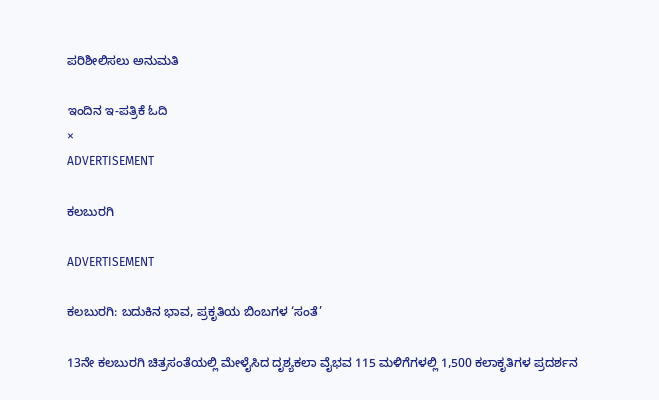ಪರಿಶೀಲಿಸಲು ಅನುಮತಿ

ಇಂದಿನ ಇ-ಪತ್ರಿಕೆ ಓದಿ
×
ADVERTISEMENT

ಕಲಬುರಗಿ

ADVERTISEMENT

ಕಲಬುರಗಿ: ಬದುಕಿನ ಭಾವ, ಪ್ರಕೃತಿಯ ಬಿಂಬಗಳ ‘ಸಂತೆ’

13ನೇ ಕಲಬುರಗಿ ಚಿತ್ರಸಂತೆಯಲ್ಲಿ ಮೇಳೈಸಿದ ದೃಶ್ಯಕಲಾ ವೈಭವ 115 ಮಳಿಗೆಗಳಲ್ಲಿ 1,500 ಕಲಾಕೃತಿಗಳ ಪ್ರದರ್ಶನ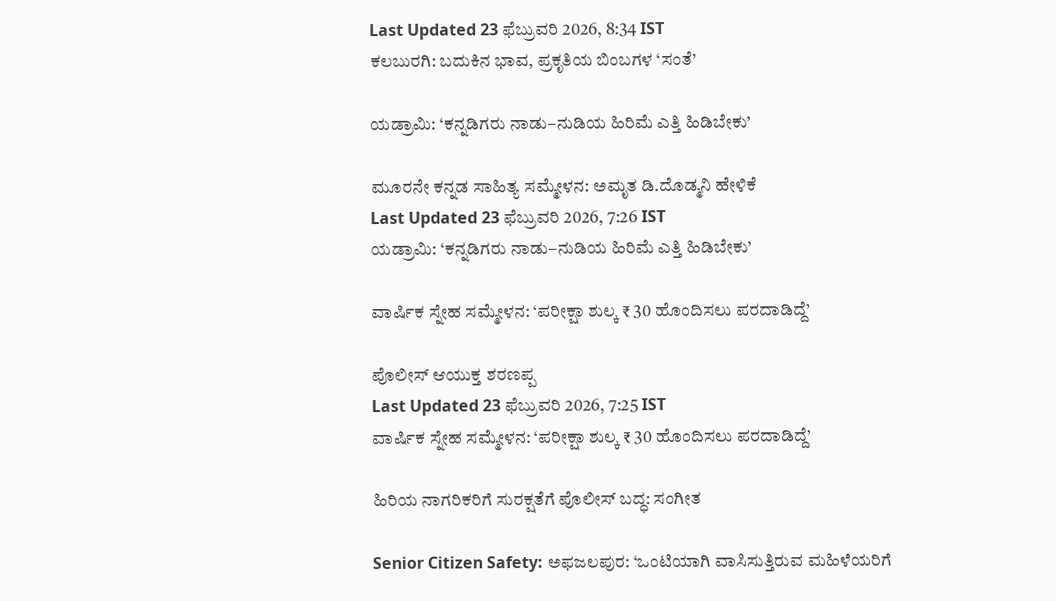Last Updated 23 ಫೆಬ್ರುವರಿ 2026, 8:34 IST
ಕಲಬುರಗಿ: ಬದುಕಿನ ಭಾವ, ಪ್ರಕೃತಿಯ ಬಿಂಬಗಳ ‘ಸಂತೆ’

ಯಡ್ರಾಮಿ: ‘ಕನ್ನಡಿಗರು ನಾಡು–ನುಡಿಯ ಹಿರಿಮೆ ಎತ್ತಿ ಹಿಡಿಬೇಕು’

ಮೂರನೇ ಕನ್ನಡ ಸಾಹಿತ್ಯ ಸಮ್ಮೇಳನ: ಅಮೃತ ಡಿ.ದೊಡ್ಮನಿ ಹೇಳಿಕೆ
Last Updated 23 ಫೆಬ್ರುವರಿ 2026, 7:26 IST
ಯಡ್ರಾಮಿ: ‘ಕನ್ನಡಿಗರು ನಾಡು–ನುಡಿಯ ಹಿರಿಮೆ ಎತ್ತಿ ಹಿಡಿಬೇಕು’

ವಾರ್ಷಿಕ ಸ್ನೇಹ ಸಮ್ಮೇಳನ: ‘ಪರೀಕ್ಷಾ ಶುಲ್ಕ ₹ 30 ಹೊಂದಿಸಲು ಪರದಾಡಿದ್ದೆ’

ಪೊಲೀಸ್‌ ಆಯುಕ್ತ ಶರಣಪ್ಪ
Last Updated 23 ಫೆಬ್ರುವರಿ 2026, 7:25 IST
ವಾರ್ಷಿಕ ಸ್ನೇಹ ಸಮ್ಮೇಳನ: ‘ಪರೀಕ್ಷಾ ಶುಲ್ಕ ₹ 30 ಹೊಂದಿಸಲು ಪರದಾಡಿದ್ದೆ’

ಹಿರಿಯ ನಾಗರಿಕರಿಗೆ ಸುರಕ್ಷತೆಗೆ ಪೊಲೀಸ್ ಬದ್ಧ: ಸಂಗೀತ

Senior Citizen Safety: ಅಫಜಲಪುರ: ‘ಒಂಟಿಯಾಗಿ ವಾಸಿಸುತ್ತಿರುವ ಮಹಿಳೆಯರಿಗೆ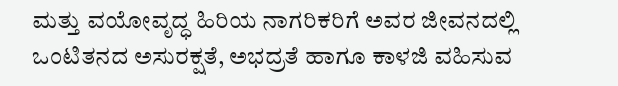ಮತ್ತು ವಯೋವೃದ್ಧ ಹಿರಿಯ ನಾಗರಿಕರಿಗೆ ಅವರ ಜೀವನದಲ್ಲಿ ಒಂಟಿತನದ ಅಸುರಕ್ಷತೆ, ಅಭದ್ರತೆ ಹಾಗೂ ಕಾಳಜಿ ವಹಿಸುವ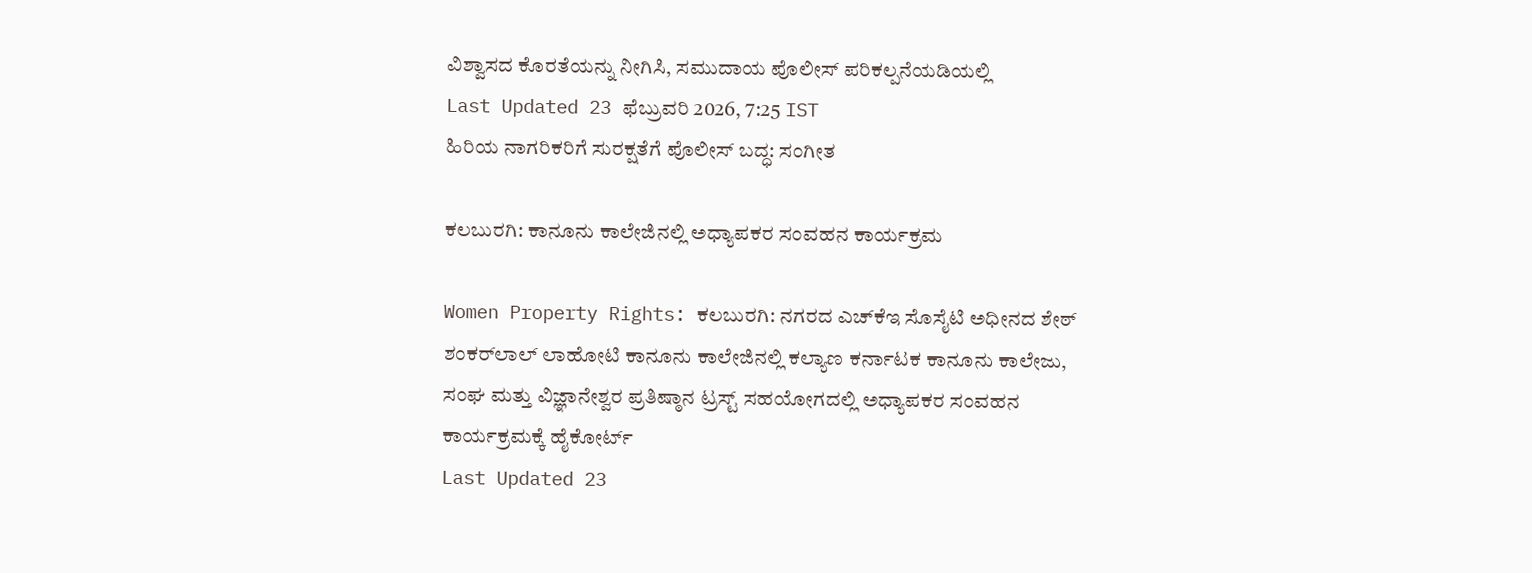ವಿಶ್ವಾಸದ ಕೊರತೆಯನ್ನು ನೀಗಿಸಿ, ಸಮುದಾಯ ಪೊಲೀಸ್ ಪರಿಕಲ್ಪನೆಯಡಿಯಲ್ಲಿ
Last Updated 23 ಫೆಬ್ರುವರಿ 2026, 7:25 IST
ಹಿರಿಯ ನಾಗರಿಕರಿಗೆ ಸುರಕ್ಷತೆಗೆ ಪೊಲೀಸ್ ಬದ್ಧ: ಸಂಗೀತ

ಕಲಬುರಗಿ: ಕಾನೂನು ಕಾಲೇಜಿನಲ್ಲಿ ಅಧ್ಯಾಪಕರ ಸಂವಹನ ಕಾರ್ಯಕ್ರಮ

Women Property Rights: ಕಲಬುರಗಿ: ನಗರದ ಎಚ್‌ಕೆಇ ಸೊಸೈಟಿ ಅಧೀನದ ಶೇಠ್ ಶಂಕರ್‌ಲಾಲ್ ಲಾಹೋಟಿ ಕಾನೂನು ಕಾಲೇಜಿನಲ್ಲಿ ಕಲ್ಯಾಣ ಕರ್ನಾಟಕ ಕಾನೂನು ಕಾಲೇಜು, ಸಂಘ ಮತ್ತು ವಿಜ್ಞಾನೇಶ್ವರ ಪ್ರತಿಷ್ಠಾನ ಟ್ರಸ್ಟ್ ಸಹಯೋಗದಲ್ಲಿ ಅಧ್ಯಾಪಕರ ಸಂವಹನ ಕಾರ್ಯಕ್ರಮಕ್ಕೆ ಹೈಕೋರ್ಟ್
Last Updated 23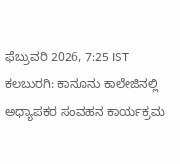ಫೆಬ್ರುವರಿ 2026, 7:25 IST
ಕಲಬುರಗಿ: ಕಾನೂನು ಕಾಲೇಜಿನಲ್ಲಿ ಅಧ್ಯಾಪಕರ ಸಂವಹನ ಕಾರ್ಯಕ್ರಮ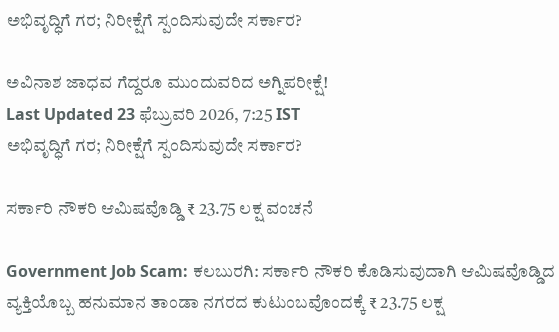ಅಭಿವೃದ್ಧಿಗೆ ಗರ; ನಿರೀಕ್ಷೆಗೆ ಸ್ಪಂದಿಸುವುದೇ ಸರ್ಕಾರ?

ಅವಿನಾಶ ಜಾಧವ ಗೆದ್ದರೂ ಮುಂದುವರಿದ ಅಗ್ನಿಪರೀಕ್ಷೆ!
Last Updated 23 ಫೆಬ್ರುವರಿ 2026, 7:25 IST
ಅಭಿವೃದ್ಧಿಗೆ ಗರ; ನಿರೀಕ್ಷೆಗೆ ಸ್ಪಂದಿಸುವುದೇ ಸರ್ಕಾರ?

ಸರ್ಕಾರಿ ನೌಕರಿ ಆಮಿಷವೊಡ್ಡಿ ₹ 23.75 ಲಕ್ಷ ವಂಚನೆ

Government Job Scam: ಕಲಬುರಗಿ: ಸರ್ಕಾರಿ ನೌಕರಿ ಕೊಡಿಸುವುದಾಗಿ ಆಮಿಷವೊಡ್ಡಿದ ವ್ಯಕ್ತಿಯೊಬ್ಬ ಹನುಮಾನ ತಾಂಡಾ ನಗರದ ಕುಟುಂಬವೊಂದಕ್ಕೆ ₹ 23.75 ಲಕ್ಷ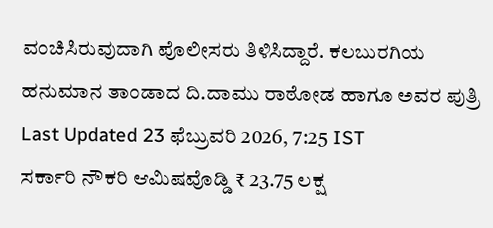ವಂಚಿಸಿರುವುದಾಗಿ ಪೊಲೀಸರು ತಿಳಿಸಿದ್ದಾರೆ. ಕಲಬುರಗಿಯ ಹನುಮಾನ ತಾಂಡಾದ ದಿ.ದಾಮು ರಾಠೋಡ ಹಾಗೂ ಅವರ ಪುತ್ರಿ
Last Updated 23 ಫೆಬ್ರುವರಿ 2026, 7:25 IST
ಸರ್ಕಾರಿ ನೌಕರಿ ಆಮಿಷವೊಡ್ಡಿ ₹ 23.75 ಲಕ್ಷ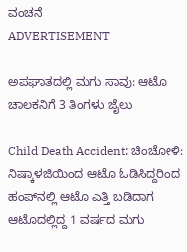ವಂಚನೆ
ADVERTISEMENT

ಅಪಘಾತದಲ್ಲಿ ಮಗು ಸಾವು: ಆಟೊ ಚಾಲಕನಿಗೆ 3 ತಿಂಗಳು ಜೈಲು

Child Death Accident: ಚಿಂಚೋಳಿ: ನಿಷ್ಕಾಳಜಿಯಿಂದ ಆಟೊ ಓಡಿಸಿದ್ದರಿಂದ ಹಂಪ್‌ನಲ್ಲಿ ಆಟೊ ಎತ್ತಿ ಬಡಿದಾಗ ಆಟೊದಲ್ಲಿದ್ದ 1 ವರ್ಷದ ಮಗು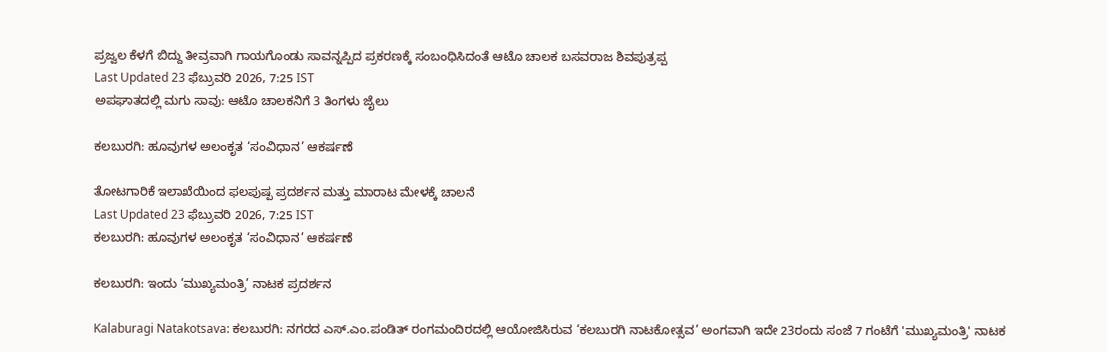ಪ್ರಜ್ವಲ ಕೆಳಗೆ ಬಿದ್ದು ತೀವ್ರವಾಗಿ ಗಾಯಗೊಂಡು ಸಾವನ್ನಪ್ಪಿದ ಪ್ರಕರಣಕ್ಕೆ ಸಂಬಂಧಿಸಿದಂತೆ ಆಟೊ ಚಾಲಕ ಬಸವರಾಜ ಶಿವಪುತ್ರಪ್ಪ
Last Updated 23 ಫೆಬ್ರುವರಿ 2026, 7:25 IST
ಅಪಘಾತದಲ್ಲಿ ಮಗು ಸಾವು: ಆಟೊ ಚಾಲಕನಿಗೆ 3 ತಿಂಗಳು ಜೈಲು

ಕಲಬುರಗಿ: ಹೂವುಗಳ ಅಲಂಕೃತ ‘ಸಂವಿಧಾನ’ ಆಕರ್ಷಣೆ

ತೋಟಗಾರಿಕೆ ಇಲಾಖೆಯಿಂದ ಫಲಪುಷ್ಪ ಪ್ರದರ್ಶನ ಮತ್ತು ಮಾರಾಟ ಮೇಳಕ್ಕೆ ಚಾಲನೆ
Last Updated 23 ಫೆಬ್ರುವರಿ 2026, 7:25 IST
ಕಲಬುರಗಿ: ಹೂವುಗಳ ಅಲಂಕೃತ ‘ಸಂವಿಧಾನ’ ಆಕರ್ಷಣೆ

ಕಲಬುರಗಿ: ಇಂದು ‘ಮುಖ್ಯಮಂತ್ರಿ’ ನಾಟಕ ಪ್ರದರ್ಶನ

Kalaburagi Natakotsava: ಕಲಬುರಗಿ: ನಗರದ ಎಸ್.ಎಂ.ಪಂಡಿತ್ ರಂಗಮಂದಿರದಲ್ಲಿ ಆಯೋಜಿಸಿರುವ ‘ಕಲಬುರಗಿ ನಾಟಕೋತ್ಸವ’ ಅಂಗವಾಗಿ ಇದೇ 23ರಂದು ಸಂಜೆ 7 ಗಂಟೆಗೆ 'ಮುಖ್ಯಮಂತ್ರಿ' ನಾಟಕ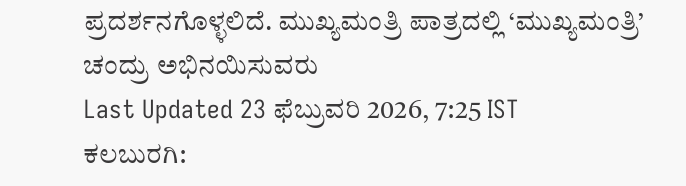ಪ್ರದರ್ಶನಗೊಳ್ಳಲಿದೆ. ಮುಖ್ಯಮಂತ್ರಿ ಪಾತ್ರದಲ್ಲಿ ‘ಮುಖ್ಯಮಂತ್ರಿ’ ಚಂದ್ರು ಅಭಿನಯಿಸುವರು
Last Updated 23 ಫೆಬ್ರುವರಿ 2026, 7:25 IST
ಕಲಬುರಗಿ: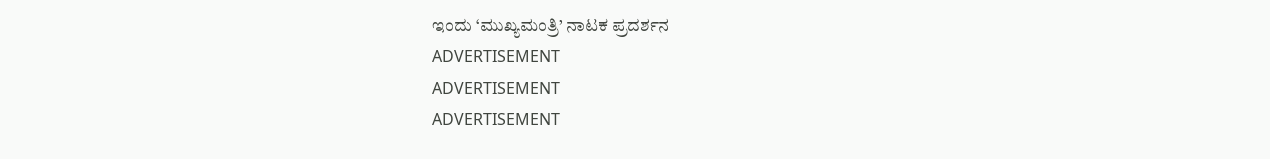ಇಂದು ‘ಮುಖ್ಯಮಂತ್ರಿ’ ನಾಟಕ ಪ್ರದರ್ಶನ
ADVERTISEMENT
ADVERTISEMENT
ADVERTISEMENT